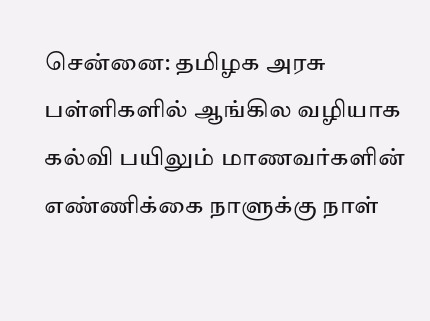சென்னை: தமிழக அரசு பள்ளிகளில் ஆங்கில வழியாக கல்வி பயிலும் மாணவர்களின் எண்ணிக்கை நாளுக்கு நாள்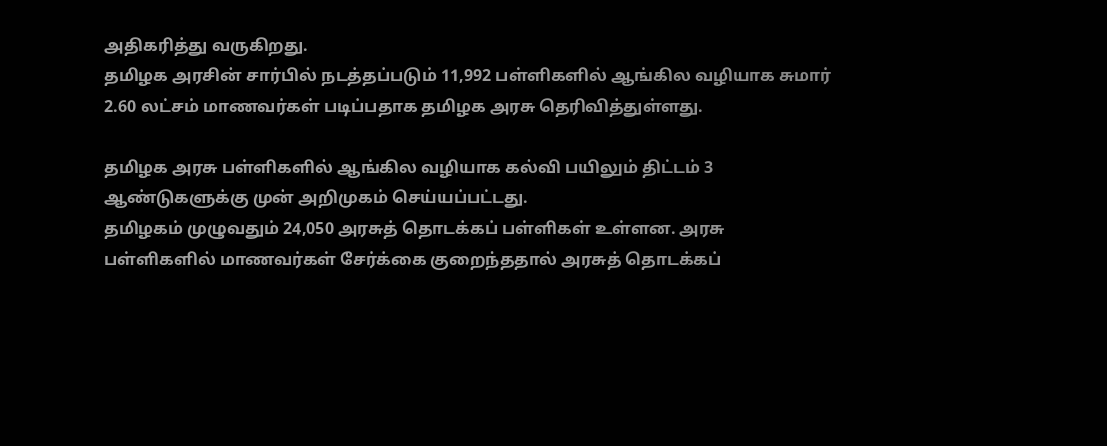அதிகரித்து வருகிறது.
தமிழக அரசின் சார்பில் நடத்தப்படும் 11,992 பள்ளிகளில் ஆங்கில வழியாக சுமார் 2.60 லட்சம் மாணவர்கள் படிப்பதாக தமிழக அரசு தெரிவித்துள்ளது.

தமிழக அரசு பள்ளிகளில் ஆங்கில வழியாக கல்வி பயிலும் திட்டம் 3 ஆண்டுகளுக்கு முன் அறிமுகம் செய்யப்பட்டது.
தமிழகம் முழுவதும் 24,050 அரசுத் தொடக்கப் பள்ளிகள் உள்ளன. அரசு பள்ளிகளில் மாணவர்கள் சேர்க்கை குறைந்ததால் அரசுத் தொடக்கப்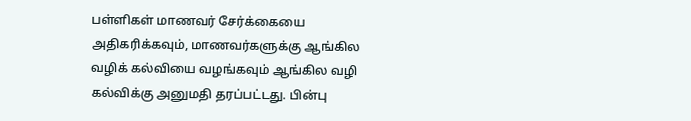பள்ளிகள் மாணவர் சேர்க்கையை அதிகரிக்கவும், மாணவர்களுக்கு ஆங்கில வழிக் கல்வியை வழங்கவும் ஆங்கில வழி கல்விக்கு அனுமதி தரப்பட்டது. பின்பு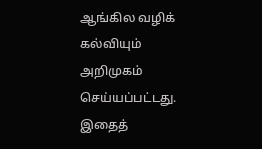ஆங்கில வழிக் கல்வியும் அறிமுகம் செய்யப்பட்டது.
இதைத்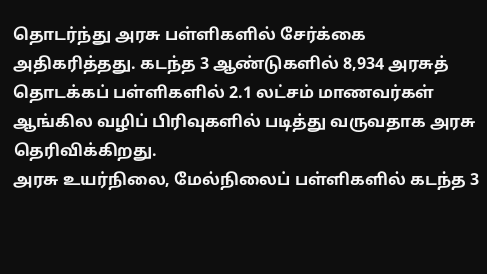தொடர்ந்து அரசு பள்ளிகளில் சேர்க்கை அதிகரித்தது. கடந்த 3 ஆண்டுகளில் 8,934 அரசுத் தொடக்கப் பள்ளிகளில் 2.1 லட்சம் மாணவர்கள் ஆங்கில வழிப் பிரிவுகளில் படித்து வருவதாக அரசு தெரிவிக்கிறது.
அரசு உயர்நிலை, மேல்நிலைப் பள்ளிகளில் கடந்த 3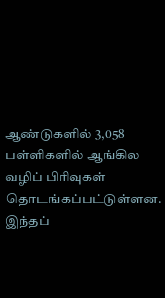ஆண்டுகளில் 3,058 பள்ளிகளில் ஆங்கில வழிப் பிரிவுகள் தொடங்கப்பட்டுள்ளன. இந்தப்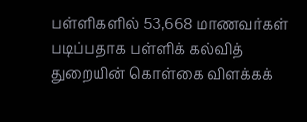பள்ளிகளில் 53,668 மாணவர்கள் படிப்பதாக பள்ளிக் கல்வித் துறையின் கொள்கை விளக்கக்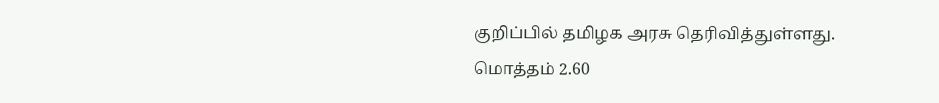குறிப்பில் தமிழக அரசு தெரிவித்துள்ளது.
மொத்தம் 2.60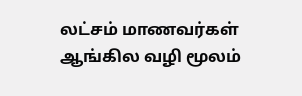லட்சம் மாணவர்கள் ஆங்கில வழி மூலம்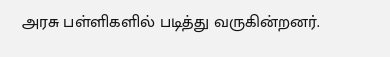அரசு பள்ளிகளில் படித்து வருகின்றனர்.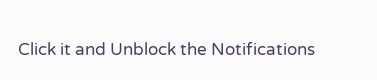Click it and Unblock the Notifications